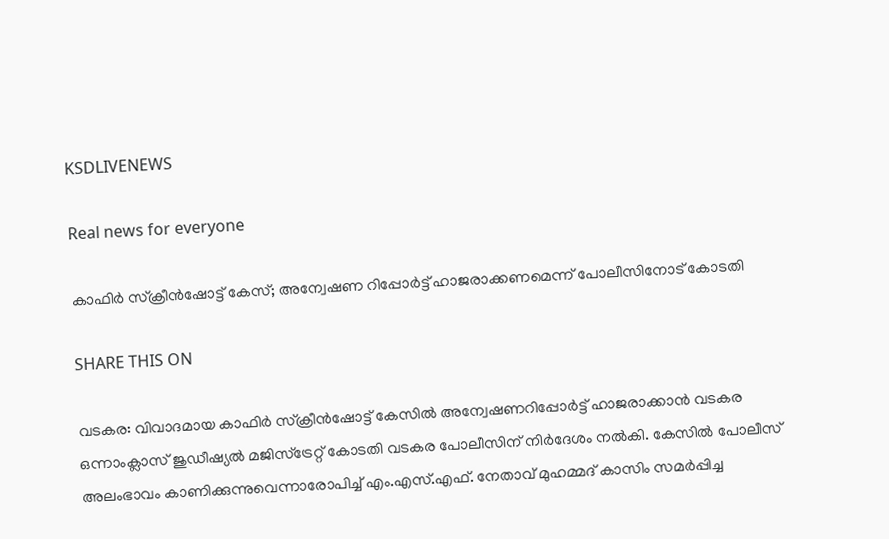KSDLIVENEWS

Real news for everyone

കാഫിര്‍ സ്‌ക്രീന്‍ഷോട്ട് കേസ്; അന്വേഷണ റിപ്പോര്‍ട്ട് ഹാജരാക്കണമെന്ന് പോലീസിനോട്‌ കോടതി

SHARE THIS ON

വടകര: വിവാദമായ കാഫിര്‍ സ്‌ക്രീന്‍ഷോട്ട് കേസില്‍ അന്വേഷണറിപ്പോര്‍ട്ട് ഹാജരാക്കാന്‍ വടകര ഒന്നാംക്ലാസ് ജുഡീഷ്യല്‍ മജിസ്ട്രേറ്റ് കോടതി വടകര പോലീസിന് നിര്‍ദേശം നല്‍കി. കേസില്‍ പോലീസ് അലംഭാവം കാണിക്കുന്നുവെന്നാരോപിച്ച് എം.എസ്.എഫ്. നേതാവ് മുഹമ്മദ് കാസിം സമര്‍പ്പിച്ച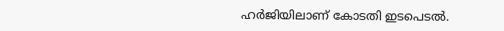ഹര്‍ജിയിലാണ് കോടതി ഇടപെടല്‍.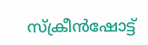സ്‌ക്രീന്‍ഷോട്ട്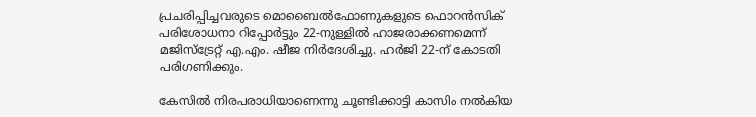പ്രചരിപ്പിച്ചവരുടെ മൊബൈല്‍ഫോണുകളുടെ ഫൊറന്‍സിക് പരിശോധനാ റിപ്പോര്‍ട്ടും 22-നുള്ളില്‍ ഹാജരാക്കണമെന്ന് മജിസ്ട്രേറ്റ് എ.എം. ഷീജ നിര്‍ദേശിച്ചു. ഹര്‍ജി 22-ന് കോടതി പരിഗണിക്കും.

കേസില്‍ നിരപരാധിയാണെന്നു ചൂണ്ടിക്കാട്ടി കാസിം നല്‍കിയ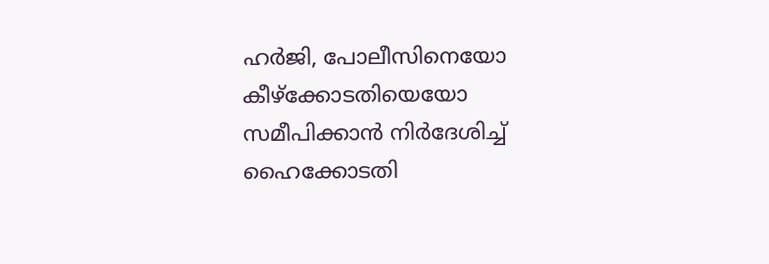ഹര്‍ജി, പോലീസിനെയോ കീഴ്ക്കോടതിയെയോ സമീപിക്കാന്‍ നിര്‍ദേശിച്ച് ഹൈക്കോടതി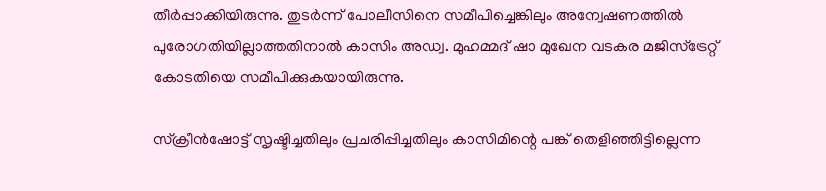തീര്‍പ്പാക്കിയിരുന്നു. തുടര്‍ന്ന് പോലീസിനെ സമീപിച്ചെങ്കിലും അന്വേഷണത്തില്‍ പുരോഗതിയില്ലാത്തതിനാല്‍ കാസിം അഡ്വ. മുഹമ്മദ് ഷാ മുഖേന വടകര മജിസ്ട്രേറ്റ് കോടതിയെ സമീപിക്കുകയായിരുന്നു.

സ്‌ക്രീന്‍ഷോട്ട് സൃഷ്ടിച്ചതിലും പ്രചരിപ്പിച്ചതിലും കാസിമിന്റെ പങ്ക് തെളിഞ്ഞിട്ടില്ലെന്ന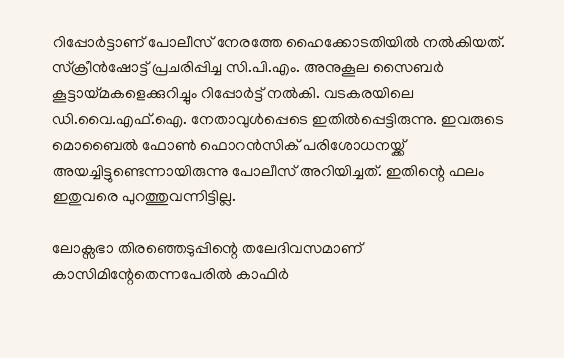റിപ്പോര്‍ട്ടാണ് പോലീസ് നേരത്തേ ഹൈക്കോടതിയില്‍ നല്‍കിയത്. സ്‌ക്രീന്‍ഷോട്ട് പ്രചരിപ്പിച്ച സി.പി.എം. അനുകൂല സൈബര്‍ കൂട്ടായ്മകളെക്കുറിച്ചും റിപ്പോര്‍ട്ട് നല്‍കി. വടകരയിലെ ഡി.വൈ.എഫ്.ഐ. നേതാവുള്‍പ്പെടെ ഇതില്‍പ്പെട്ടിരുന്നു. ഇവരുടെ മൊബൈല്‍ ഫോണ്‍ ഫൊറന്‍സിക് പരിശോധനയ്ക്ക് അയച്ചിട്ടുണ്ടെന്നായിരുന്നു പോലീസ് അറിയിച്ചത്. ഇതിന്റെ ഫലം ഇതുവരെ പുറത്തുവന്നിട്ടില്ല.

ലോക്സഭാ തിരഞ്ഞെടുപ്പിന്റെ തലേദിവസമാണ് കാസിമിന്റേതെന്നപേരില്‍ കാഫിര്‍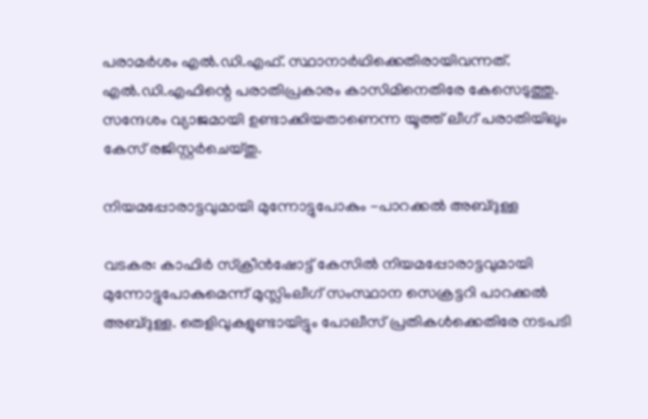പരാമര്‍ശം എല്‍.ഡി.എഫ്. സ്ഥാനാര്‍ഥിക്കെതിരായിവന്നത്. എല്‍.ഡി.എഫിന്റെ പരാതിപ്രകാരം കാസിമിനെതിരേ കേസെടുത്തു. സന്ദേശം വ്യാജമായി ഉണ്ടാക്കിയതാണെന്ന യൂത്ത് ലീഗ് പരാതിയിലും കേസ് രജിസ്റ്റര്‍ചെയ്തു.

നിയമപ്പോരാട്ടവുമായി മുന്നോട്ടുപോകും -പാറക്കല്‍ അബ്ദുള്ള

വടകര: കാഫിര്‍ സ്‌ക്രീന്‍ഷോട്ട് കേസില്‍ നിയമപ്പോരാട്ടവുമായി മുന്നോട്ടുപോകുമെന്ന് മുസ്ലിംലീഗ് സംസ്ഥാന സെക്രട്ടറി പാറക്കല്‍ അബ്ദുള്ള. തെളിവുകളുണ്ടായിട്ടും പോലീസ് പ്രതികള്‍ക്കെതിരേ നടപടി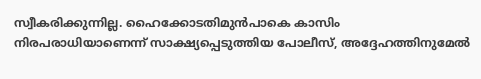സ്വീകരിക്കുന്നില്ല. ഹൈക്കോടതിമുന്‍പാകെ കാസിം നിരപരാധിയാണെന്ന് സാക്ഷ്യപ്പെടുത്തിയ പോലീസ്, അദ്ദേഹത്തിനുമേല്‍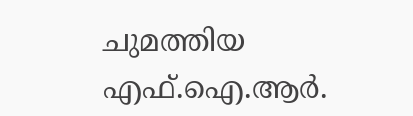ചുമത്തിയ എഫ്.ഐ.ആര്‍.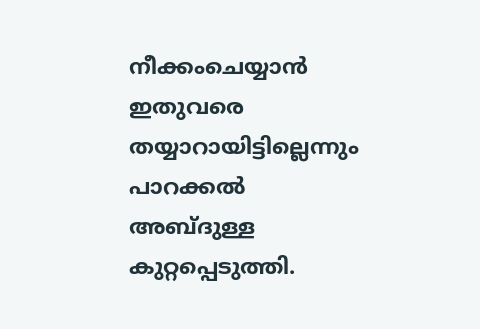നീക്കംചെയ്യാന്‍ ഇതുവരെ തയ്യാറായിട്ടില്ലെന്നും പാറക്കല്‍ അബ്ദുള്ള കുറ്റപ്പെടുത്തി.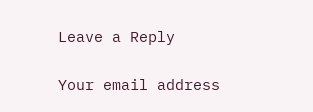Leave a Reply

Your email address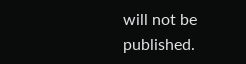will not be published.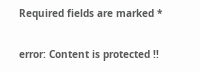Required fields are marked *

error: Content is protected !!